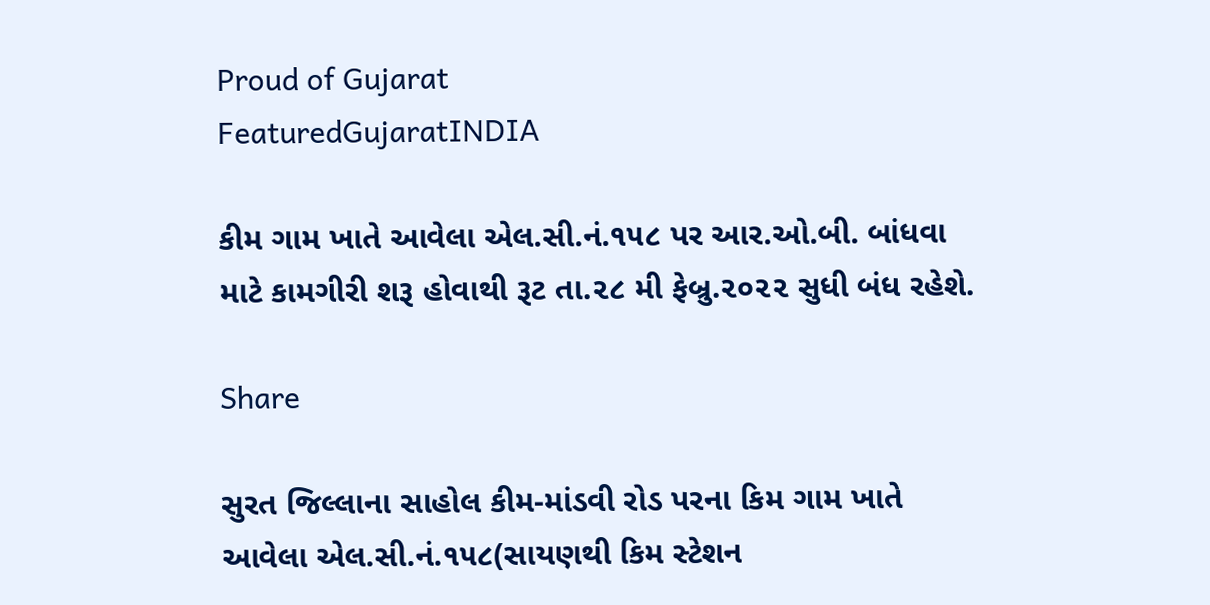Proud of Gujarat
FeaturedGujaratINDIA

કીમ ગામ ખાતે આવેલા એલ.સી.નં.૧૫૮ પર આર.ઓ.બી. બાંધવા માટે કામગીરી શરૂ હોવાથી રૂટ તા.૨૮ મી ફેબ્રુ.૨૦૨૨ સુધી બંધ રહેશે.

Share

સુરત જિલ્લાના સાહોલ કીમ-માંડવી રોડ પરના કિમ ગામ ખાતે આવેલા એલ.સી.નં.૧૫૮(સાયણથી કિમ સ્ટેશન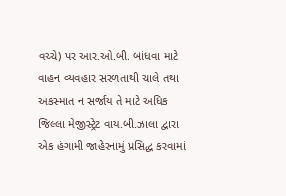વચ્ચે) પર આર.ઓ.બી. બાંધવા માટે વાહન વ્યવહાર સરળતાથી ચાલે તથા અકસ્માત ન સર્જાય તે માટે અધિક જિલ્લા મેજીસ્ટ્રેટ વાય.બી.ઝાલા દ્વારા એક હંગામી જાહેરનામું પ્રસિદ્ધ કરવામાં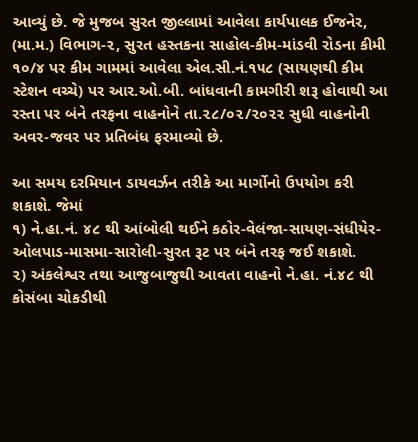આવ્યું છે. જે મુજબ સુરત જીલ્લામાં આવેલા કાર્યપાલક ઈજનેર, (મા.મ.) વિભાગ-૨, સુરત હસ્તકના સાહોલ-કીમ-માંડવી રોડના કીમી ૧૦/૪ પર કીમ ગામમાં આવેલા એલ.સી.નં.૧૫૮ (સાયણથી કીમ સ્ટેશન વચ્ચે) પર આર.ઓ.બી. બાંધવાની કામગીરી શરૂ હોવાથી આ રસ્તા પર બંને તરફના વાહનોને તા.૨૮/૦૨/૨૦૨૨ સુધી વાહનોની અવર-જવર પર પ્રતિબંધ ફરમાવ્યો છે.

આ સમય દરમિયાન ડાયવર્ઝન તરીકે આ માર્ગોનો ઉપયોગ કરી શકાશે. જેમાં
૧) ને.હા.નં. ૪૮ થી આંબોલી થઈને કઠોર-વેલંજા-સાયણ-સંધીયેર-ઓલપાડ-માસમા-સારોલી-સુરત રૂટ પર બંને તરફ જઈ શકાશે.
૨) અંકલેશ્વર તથા આજુબાજુથી આવતા વાહનો ને.હા. નં.૪૮ થી કોસંબા ચોકડીથી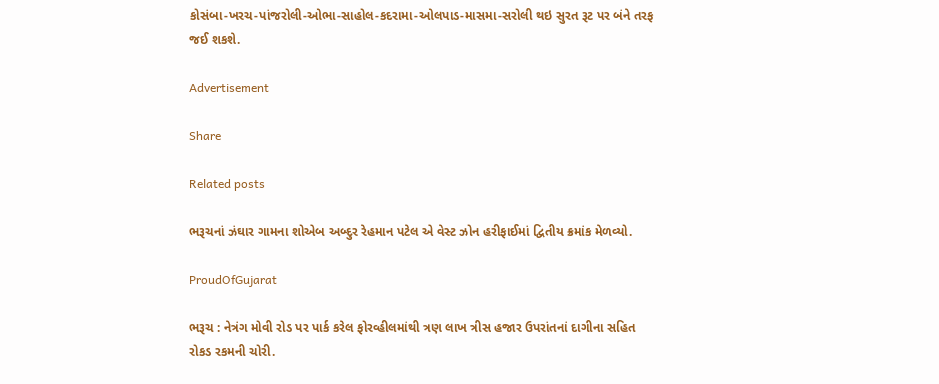કોસંબા-ખરચ-પાંજરોલી-ઓભા-સાહોલ-કદરામા-ઓલપાડ-માસમા-સરોલી થઇ સુરત રૂટ પર બંને તરફ જઈ શકશે.

Advertisement

Share

Related posts

ભરૂચનાં ઝંઘાર ગામના શોએબ અબ્દુર રેહમાન પટેલ એ વેસ્ટ ઝોન હરીફાઈમાં દ્વિતીય ક્રમાંક મેળવ્યો.

ProudOfGujarat

ભરૂચ : નેત્રંગ મોવી રોડ પર પાર્ક કરેલ ફોરવ્હીલમાંથી ત્રણ લાખ ત્રીસ હજાર ઉપરાંતનાં દાગીના સહિત રોકડ રકમની ચોરી.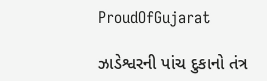ProudOfGujarat

ઝાડેશ્વરની પાંચ દુકાનો તંત્ર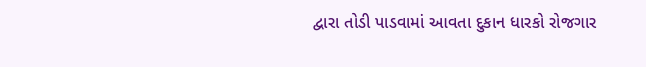દ્વારા તોડી પાડવામાં આવતા દુકાન ધારકો રોજગાર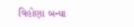વિહોણા બન્યા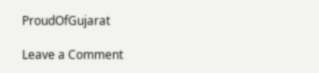ProudOfGujarat

Leave a Comment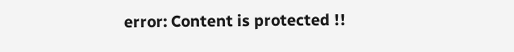error: Content is protected !!